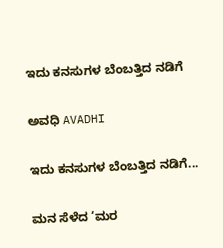ಇದು ಕನಸುಗಳ ಬೆಂಬತ್ತಿದ ನಡಿಗೆ‍

ಅವಧಿ AVADHI

ಇದು ಕನಸುಗಳ ಬೆಂಬತ್ತಿದ ನಡಿಗೆ...

ಮನ ಸೆಳೆದ ‘ಮರ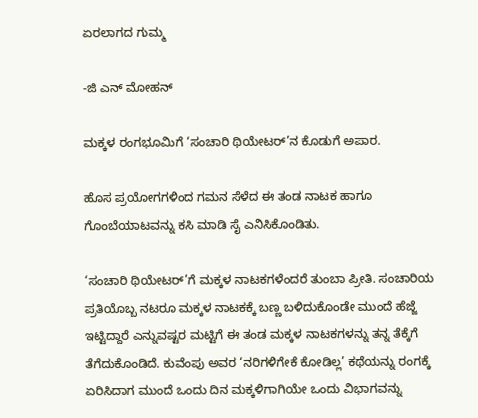ಏರಲಾಗದ ಗುಮ್ಮ

-ಜಿ ಎನ್ ಮೋಹನ್

ಮಕ್ಕಳ ರಂಗಭೂಮಿಗೆ ‘ಸಂಚಾರಿ ಥಿಯೇಟರ್’ನ ಕೊಡುಗೆ ಅಪಾರ.

ಹೊಸ ಪ್ರಯೋಗಗಳಿಂದ ಗಮನ ಸೆಳೆದ ಈ ತಂಡ ನಾಟಕ ಹಾಗೂ ಗೊಂಬೆಯಾಟವನ್ನು ಕಸಿ ಮಾಡಿ ಸೈ ಎನಿಸಿಕೊಂಡಿತು.

‘ಸಂಚಾರಿ ಥಿಯೇಟರ್’ಗೆ ಮಕ್ಕಳ ನಾಟಕಗಳೆಂದರೆ ತುಂಬಾ ಪ್ರೀತಿ. ಸಂಚಾರಿಯ ಪ್ರತಿಯೊಬ್ಬ ನಟರೂ ಮಕ್ಕಳ ನಾಟಕಕ್ಕೆ ಬಣ್ಣ ಬಳಿದುಕೊಂಡೇ ಮುಂದೆ ಹೆಜ್ಜೆ ಇಟ್ಟಿದ್ದಾರೆ ಎನ್ನುವಷ್ಟರ ಮಟ್ಟಿಗೆ ಈ ತಂಡ ಮಕ್ಕಳ ನಾಟಕಗಳನ್ನು ತನ್ನ ತೆಕ್ಕೆಗೆ ತೆಗೆದುಕೊಂಡಿದೆ. ಕುವೆಂಪು ಅವರ ‘ನರಿಗಳಿಗೇಕೆ ಕೋಡಿಲ್ಲ’ ಕಥೆಯನ್ನು ರಂಗಕ್ಕೆ ಏರಿಸಿದಾಗ ಮುಂದೆ ಒಂದು ದಿನ ಮಕ್ಕಳಿಗಾಗಿಯೇ ಒಂದು ವಿಭಾಗವನ್ನು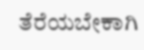ತೆರೆಯಬೇಕಾಗಿ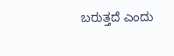ಬರುತ್ತದೆ ಎಂದು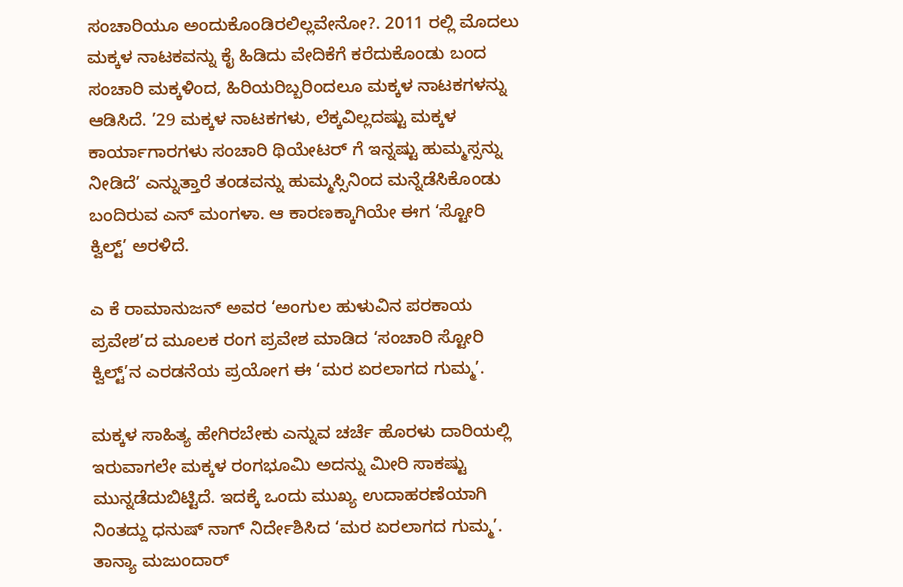ಸಂಚಾರಿಯೂ ಅಂದುಕೊಂಡಿರಲಿಲ್ಲವೇನೋ?. 2011 ರಲ್ಲಿ ಮೊದಲು ಮಕ್ಕಳ ನಾಟಕವನ್ನು ಕೈ ಹಿಡಿದು ವೇದಿಕೆಗೆ ಕರೆದುಕೊಂಡು ಬಂದ ಸಂಚಾರಿ ಮಕ್ಕಳಿಂದ, ಹಿರಿಯರಿಬ್ಬರಿಂದಲೂ ಮಕ್ಕಳ ನಾಟಕಗಳನ್ನು ಆಡಿಸಿದೆ. ’29 ಮಕ್ಕಳ ನಾಟಕಗಳು, ಲೆಕ್ಕವಿಲ್ಲದಷ್ಟು ಮಕ್ಕಳ ಕಾರ್ಯಾಗಾರಗಳು ಸಂಚಾರಿ ಥಿಯೇಟರ್ ಗೆ ಇನ್ನಷ್ಟು ಹುಮ್ಮಸ್ಸನ್ನು ನೀಡಿದೆ’ ಎನ್ನುತ್ತಾರೆ ತಂಡವನ್ನು ಹುಮ್ಮಸ್ಸಿನಿಂದ ಮನ್ನೆಡೆಸಿಕೊಂಡು ಬಂದಿರುವ ಎನ್ ಮಂಗಳಾ. ಆ ಕಾರಣಕ್ಕಾಗಿಯೇ ಈಗ ‘ಸ್ಟೋರಿ ಕ್ವಿಲ್ಟ್’ ಅರಳಿದೆ.

ಎ ಕೆ ರಾಮಾನುಜನ್ ಅವರ ‘ಅಂಗುಲ ಹುಳುವಿನ ಪರಕಾಯ ಪ್ರವೇಶ’ದ ಮೂಲಕ ರಂಗ ಪ್ರವೇಶ ಮಾಡಿದ ‘ಸಂಚಾರಿ ಸ್ಟೋರಿ ಕ್ವಿಲ್ಟ್’ನ ಎರಡನೆಯ ಪ್ರಯೋಗ ಈ ‘ಮರ ಏರಲಾಗದ ಗುಮ್ಮ’.

ಮಕ್ಕಳ ಸಾಹಿತ್ಯ ಹೇಗಿರಬೇಕು ಎನ್ನುವ ಚರ್ಚೆ ಹೊರಳು ದಾರಿಯಲ್ಲಿ ಇರುವಾಗಲೇ ಮಕ್ಕಳ ರಂಗಭೂಮಿ ಅದನ್ನು ಮೀರಿ ಸಾಕಷ್ಟು ಮುನ್ನಡೆದುಬಿಟ್ಟಿದೆ. ಇದಕ್ಕೆ ಒಂದು ಮುಖ್ಯ ಉದಾಹರಣೆಯಾಗಿ ನಿಂತದ್ದು ಧನುಷ್ ನಾಗ್ ನಿರ್ದೇಶಿಸಿದ ‘ಮರ ಏರಲಾಗದ ಗುಮ್ಮ’. ತಾನ್ಯಾ ಮಜುಂದಾರ್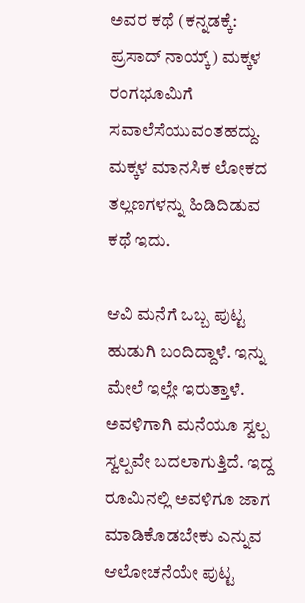ಅವರ ಕಥೆ (ಕನ್ನಡಕ್ಕೆ: ಪ್ರಸಾದ್ ನಾಯ್ಕ್) ಮಕ್ಕಳ ರಂಗಭೂಮಿಗೆ ಸವಾಲೆಸೆಯುವಂತಹದ್ದು. ಮಕ್ಕಳ ಮಾನಸಿಕ ಲೋಕದ ತಲ್ಲಣಗಳನ್ನು ಹಿಡಿದಿಡುವ ಕಥೆ ಇದು.

ಆವಿ ಮನೆಗೆ ಒಬ್ಬ ಪುಟ್ಟ ಹುಡುಗಿ ಬಂದಿದ್ದಾಳೆ. ಇನ್ನು ಮೇಲೆ ಇಲ್ಲೇ ಇರುತ್ತಾಳೆ. ಅವಳಿಗಾಗಿ ಮನೆಯೂ ಸ್ವಲ್ಪ ಸ್ವಲ್ಪವೇ ಬದಲಾಗುತ್ತಿದೆ. ಇದ್ದ ರೂಮಿನಲ್ಲಿ ಅವಳಿಗೂ ಜಾಗ ಮಾಡಿಕೊಡಬೇಕು ಎನ್ನುವ ಆಲೋಚನೆಯೇ ಪುಟ್ಟ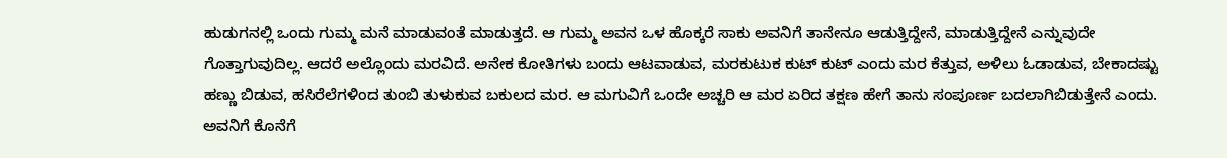ಹುಡುಗನಲ್ಲಿ ಒಂದು ಗುಮ್ಮ ಮನೆ ಮಾಡುವಂತೆ ಮಾಡುತ್ತದೆ. ಆ ಗುಮ್ಮ ಅವನ ಒಳ ಹೊಕ್ಕರೆ ಸಾಕು ಅವನಿಗೆ ತಾನೇನೂ ಆಡುತ್ತಿದ್ದೇನೆ, ಮಾಡುತ್ತಿದ್ದೇನೆ ಎನ್ನುವುದೇ ಗೊತ್ತಾಗುವುದಿಲ್ಲ. ಆದರೆ ಅಲ್ಲೊಂದು ಮರವಿದೆ. ಅನೇಕ ಕೋತಿಗಳು ಬಂದು ಆಟವಾಡುವ, ಮರಕುಟುಕ ಕುಟ್ ಕುಟ್ ಎಂದು ಮರ ಕೆತ್ತುವ, ಅಳಿಲು ಓಡಾಡುವ, ಬೇಕಾದಷ್ಟು ಹಣ್ಣು ಬಿಡುವ, ಹಸಿರೆಲೆಗಳಿಂದ ತುಂಬಿ ತುಳುಕುವ ಬಕುಲದ ಮರ. ಆ ಮಗುವಿಗೆ ಒಂದೇ ಅಚ್ಚರಿ ಆ ಮರ ಏರಿದ ತಕ್ಷಣ ಹೇಗೆ ತಾನು ಸಂಪೂರ್ಣ ಬದಲಾಗಿಬಿಡುತ್ತೇನೆ ಎಂದು. ಅವನಿಗೆ ಕೊನೆಗೆ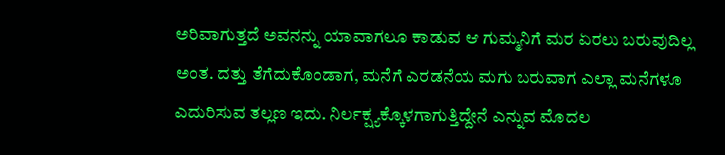ಅರಿವಾಗುತ್ತದೆ ಅವನನ್ನು ಯಾವಾಗಲೂ ಕಾಡುವ ಆ ಗುಮ್ಮನಿಗೆ ಮರ ಏರಲು ಬರುವುದಿಲ್ಲ ಅಂತ. ದತ್ತು ತೆಗೆದುಕೊಂಡಾಗ, ಮನೆಗೆ ಎರಡನೆಯ ಮಗು ಬರುವಾಗ ಎಲ್ಲಾ ಮನೆಗಳೂ ಎದುರಿಸುವ ತಲ್ಲಣ ಇದು. ನಿರ್ಲಕ್ಷ್ಯಕ್ಕೊಳಗಾಗುತ್ತಿದ್ದೇನೆ ಎನ್ನುವ ಮೊದಲ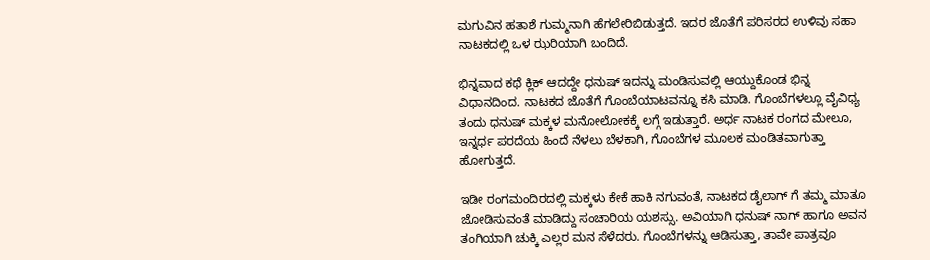ಮಗುವಿನ ಹತಾಶೆ ಗುಮ್ಮನಾಗಿ ಹೆಗಲೇರಿಬಿಡುತ್ತದೆ. ಇದರ ಜೊತೆಗೆ ಪರಿಸರದ ಉಳಿವು ಸಹಾ ನಾಟಕದಲ್ಲಿ ಒಳ ಝರಿಯಾಗಿ ಬಂದಿದೆ.

ಭಿನ್ನವಾದ ಕಥೆ ಕ್ಲಿಕ್ ಆದದ್ದೇ ಧನುಷ್ ಇದನ್ನು ಮಂಡಿಸುವಲ್ಲಿ ಆಯ್ದುಕೊಂಡ ಭಿನ್ನ ವಿಧಾನದಿಂದ. ನಾಟಕದ ಜೊತೆಗೆ ಗೊಂಬೆಯಾಟವನ್ನೂ ಕಸಿ ಮಾಡಿ. ಗೊಂಬೆಗಳಲ್ಲೂ ವೈವಿಧ್ಯ ತಂದು ಧನುಷ್ ಮಕ್ಕಳ ಮನೋಲೋಕಕ್ಕೆ ಲಗ್ಗೆ ಇಡುತ್ತಾರೆ. ಅರ್ಧ ನಾಟಕ ರಂಗದ ಮೇಲೂ, ಇನ್ನರ್ಧ ಪರದೆಯ ಹಿಂದೆ ನೆಳಲು ಬೆಳಕಾಗಿ, ಗೊಂಬೆಗಳ ಮೂಲಕ ಮಂಡಿತವಾಗುತ್ತಾ ಹೋಗುತ್ತದೆ.

ಇಡೀ ರಂಗಮಂದಿರದಲ್ಲಿ ಮಕ್ಕಳು ಕೇಕೆ ಹಾಕಿ ನಗುವಂತೆ, ನಾಟಕದ ಡೈಲಾಗ್ ಗೆ ತಮ್ಮ ಮಾತೂ ಜೋಡಿಸುವಂತೆ ಮಾಡಿದ್ದು ಸಂಚಾರಿಯ ಯಶಸ್ಸು. ಅವಿಯಾಗಿ ಧನುಷ್ ನಾಗ್ ಹಾಗೂ ಅವನ ತಂಗಿಯಾಗಿ ಚುಕ್ಕಿ ಎಲ್ಲರ ಮನ ಸೆಳೆದರು. ಗೊಂಬೆಗಳನ್ನು ಆಡಿಸುತ್ತಾ, ತಾವೇ ಪಾತ್ರವೂ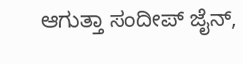ಆಗುತ್ತಾ ಸಂದೀಪ್ ಜೈನ್,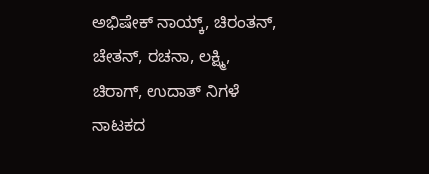ಅಭಿಷೇಕ್ ನಾಯ್ಕ್, ಚಿರಂತನ್, ಚೇತನ್, ರಚನಾ, ಲಕ್ಷ್ಮಿ, ಚಿರಾಗ್, ಉದಾತ್ ನಿಗಳೆ ನಾಟಕದ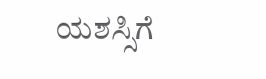ಯಶಸ್ಸಿಗೆ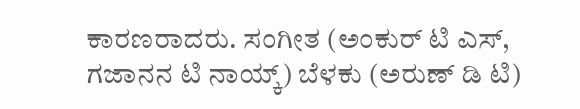ಕಾರಣರಾದರು. ಸಂಗೀತ (ಅಂಕುರ್ ಟಿ ಎಸ್, ಗಜಾನನ ಟಿ ನಾಯ್ಕ್) ಬೆಳಕು (ಅರುಣ್ ಡಿ ಟಿ)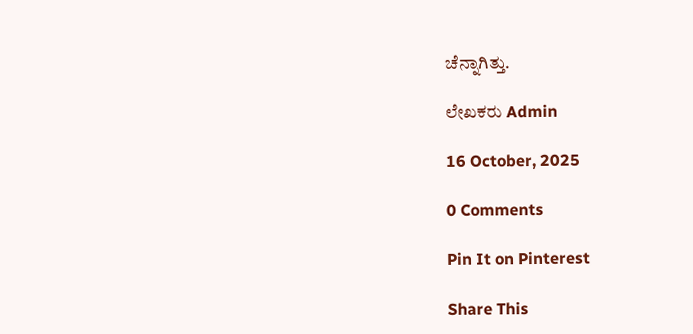ಚೆನ್ನಾಗಿತ್ತು.

ಲೇಖಕರು Admin

16 October, 2025

0 Comments

Pin It on Pinterest

Share This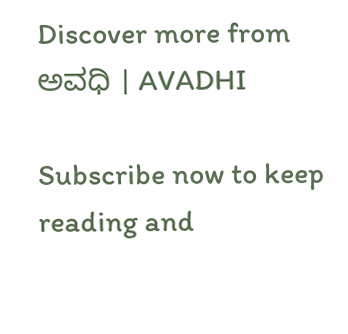Discover more from ಅವಧಿ । AVADHI

Subscribe now to keep reading and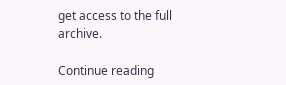get access to the full archive.

Continue reading